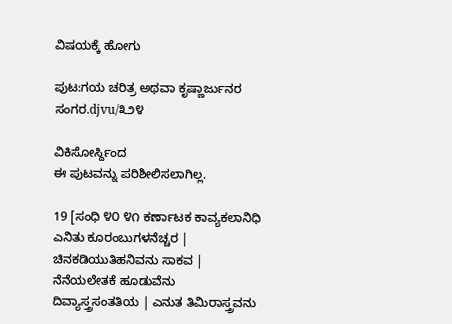ವಿಷಯಕ್ಕೆ ಹೋಗು

ಪುಟ:ಗಯ ಚರಿತ್ರ ಅಥವಾ ಕೃಷ್ಣಾರ್ಜುನರ ಸಂಗರ.djvu/೩೨೪

ವಿಕಿಸೋರ್ಸ್ದಿಂದ
ಈ ಪುಟವನ್ನು ಪರಿಶೀಲಿಸಲಾಗಿಲ್ಲ.

19 [ಸಂಧಿ ೪೦ ೪೧ ಕರ್ಣಾಟಕ ಕಾವ್ಯಕಲಾನಿಧಿ ಎನಿತು ಕೂರಂಬುಗಳನೆಚ್ಚರ | ಚಿನಕಡಿಯುತಿಹನಿವನು ಸಾಕವ | ನೆನೆಯಲೇತಕೆ ಹೂಡುವೆನು ದಿವ್ಯಾಸ್ತ್ರಸಂತತಿಯ | ಎನುತ ತಿಮಿರಾಸ್ತ್ರವನು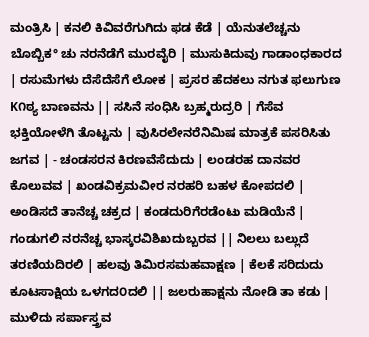ಮಂತ್ರಿಸಿ | ಕನಲಿ ಕಿವಿವರೆಗುಗಿದು ಫಡ ಕೆಡೆ | ಯೆನುತಲೆಚ್ಚನು ಬೊಬ್ಬಿಕ° ಚು ನರನೆಡೆಗೆ ಮುರವೈರಿ | ಮುಸುಕಿದುವು ಗಾಡಾಂಧಕಾರದ | ರಸುಮೆಗಳು ದೆಸೆದೆಸೆಗೆ ಲೋಕ | ಪ್ರಸರ ಹೆದಕಲು ನಗುತ ಫಲುಗುಣ K೧ಠ್ಯ ಬಾಣವನು || ಸಸಿನೆ ಸಂಧಿಸಿ ಬ್ರಹ್ಮರುದ್ರರಿ | ಗೆಸೆವ ಭಕ್ತಿಯೋಳೆಗಿ ತೊಟ್ಟನು | ವುಸಿರಲೇನರೆನಿಮಿಷ ಮಾತ್ರಕೆ ಪಸರಿಸಿತು ಜಗವ | - ಚಂಡಸರನ ಕಿರಣವೆಸೆದುದು | ಲಂಡರಹ ದಾನವರ ಕೊಲುವವ | ಖಂಡವಿಕ್ರಮವೀರ ನರಹರಿ ಬಹಳ ಕೋಪದಲಿ | ಅಂಡಿಸದೆ ತಾನೆಚ್ಚ ಚಕ್ರದ | ಕಂಡದುರಿಗೆರಡೆಂಟು ಮಡಿಯೆನೆ | ಗಂಡುಗಲಿ ನರನೆಚ್ಚ ಭಾಸ್ಕರವಿಶಿಖದುಬ್ಬರವ || ನಿಲಲು ಬಲ್ಲುದೆ ತರಣಿಯದಿರಲಿ | ಹಲವು ತಿಮಿರಸಮಹವಾಕ್ಷಣ | ಕೆಲಕೆ ಸರಿದುದು ಕೂಟಸಾಕ್ಷಿಯ ಒಳಗದ೦ದಲಿ || ಜಲರುಹಾಕ್ಷನು ನೋಡಿ ತಾ ಕಡು | ಮುಳಿದು ಸರ್ಪಾಸ್ತ್ರವ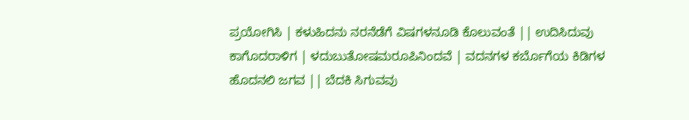ಪ್ರಯೋಗಿಸಿ | ಕಳುಹಿದನು ನರನೆಡೆಗೆ ವಿಷಗಳನೂಡಿ ಕೊಲುವಂತೆ || ಉದಿಸಿದುವು ಕಾಗೊದರಾಳಿಗ | ಳದುಬುತೋಷಮರೂಪಿನಿಂದವೆ | ವದನಗಳ ಕರ್ಬೊಗೆಯ ಕಿಡಿಗಳ ಹೊದನಲಿ ಜಗವ || ಬೆದಕಿ ಸಿಗುವವು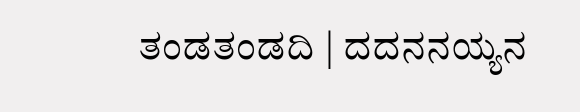ತಂಡತಂಡದಿ | ದದನನಯ್ಯನ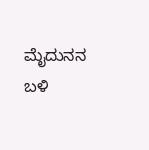ಮೈದುನನ ಬಳಿ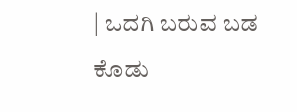| ಒದಗಿ ಬರುವ ಬಡ ಕೊಡು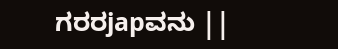ಗರರjapವನು ||